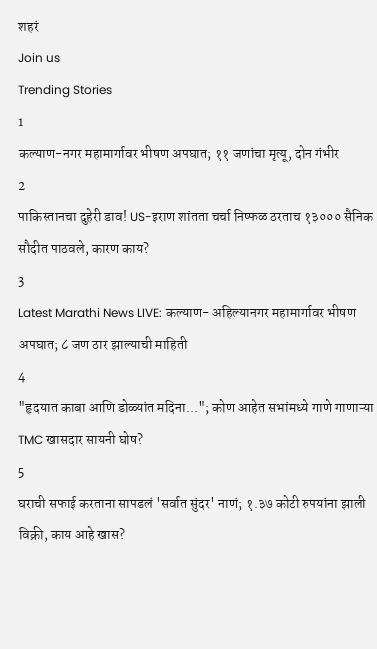शहरं
Join us
Trending Stories
1
कल्याण-नगर महामार्गावर भीषण अपघात; ११ जणांचा मृत्यू, दोन गंभीर
2
पाकिस्तानचा दुहेरी डाव! US-इराण शांतता चर्चा निष्फळ ठरताच १३००० सैनिक सौदीत पाठवले, कारण काय?
3
Latest Marathi News LIVE: कल्याण- अहिल्यानगर महामार्गावर भीषण अपघात; ८ जण ठार झाल्याची माहिती
4
"हृदयात काबा आणि डोळ्यांत मदिना..."; कोण आहेत सभांमध्ये गाणे गाणाऱ्या TMC खासदार सायनी घोष?
5
घराची सफाई करताना सापडलं 'सर्वात सुंदर' नाणं; १.३७ कोटी रुपयांना झाली विक्री, काय आहे खास?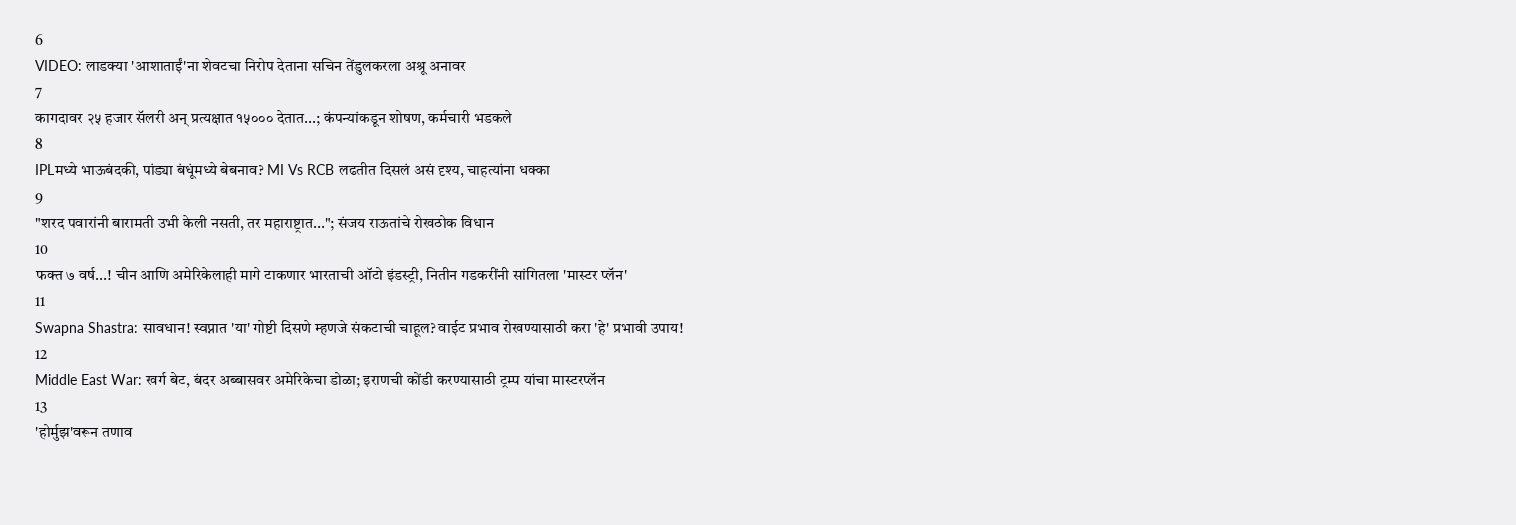6
VIDEO: लाडक्या 'आशाताईं'ना शेवटचा निरोप देताना सचिन तेंडुलकरला अश्रू अनावर
7
कागदावर २५ हजार सॅलरी अन् प्रत्यक्षात १५००० देतात...; कंपन्यांकडून शोषण, कर्मचारी भडकले
8
IPLमध्ये भाऊबंदकी, पांड्या बंधूंमध्ये बेबनाव? MI Vs RCB लढतीत दिसलं असं दृश्य, चाहत्यांना धक्का
9
"शरद पवारांनी बारामती उभी केली नसती, तर महाराष्ट्रात..."; संजय राऊतांचे रोखठोक विधान
10
फक्त ७ वर्ष...! चीन आणि अमेरिकेलाही मागे टाकणार भारताची ऑटो इंडस्ट्री, नितीन गडकरींनी सांगितला 'मास्टर प्लॅन'
11
Swapna Shastra: सावधान! स्वप्नात 'या' गोष्टी दिसणे म्हणजे संकटाची चाहूल? वाईट प्रभाव रोखण्यासाठी करा 'हे' प्रभावी उपाय!
12
Middle East War: खर्ग बेट, बंदर अब्बासवर अमेरिकेचा डोळा; इराणची कोंडी करण्यासाठी ट्रम्प यांचा मास्टरप्लॅन
13
'होर्मुझ'वरून तणाव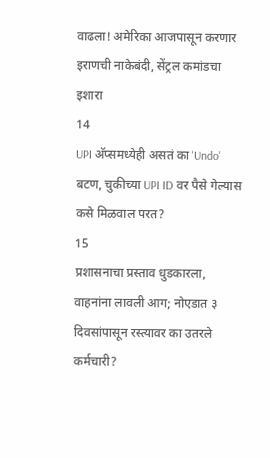वाढला! अमेरिका आजपासून करणार इराणची नाकेबंदी, सेंट्रल कमांडचा इशारा
14
UPI अ‍ॅप्समध्येही असतं का 'Undo' बटण, चुकीच्या UPI ID वर पैसे गेल्यास कसे मिळवाल परत?
15
प्रशासनाचा प्रस्ताव धुडकारला, वाहनांना लावली आग; नोएडात ३ दिवसांपासून रस्त्यावर का उतरले कर्मचारी?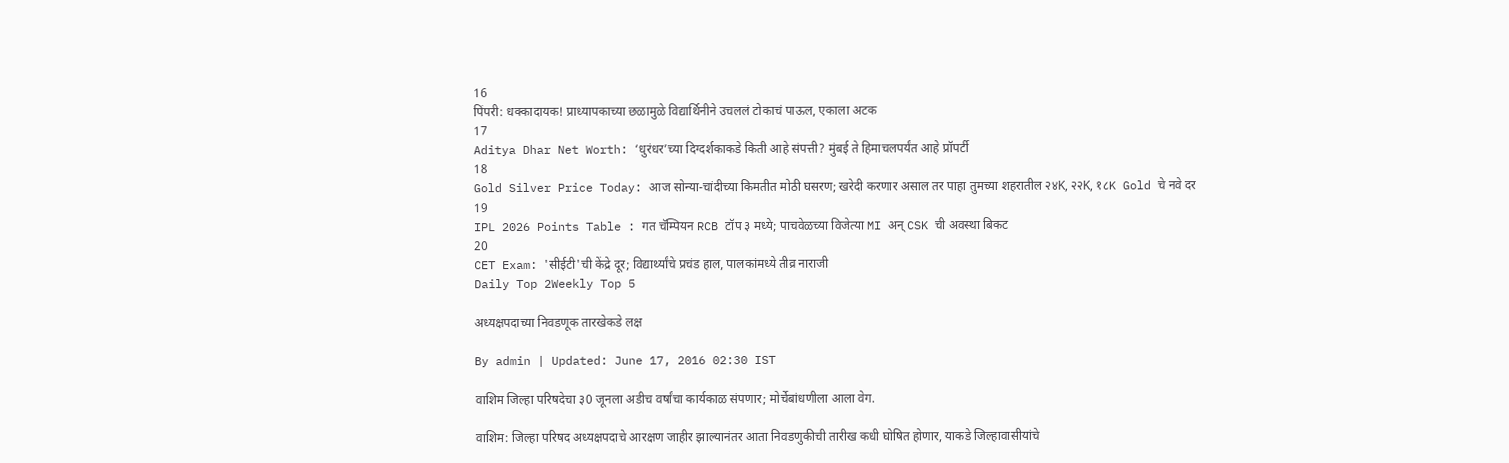16
पिंपरी: धक्कादायक! प्राध्यापकाच्या छळामुळे विद्यार्थिनीने उचललं टोकाचं पाऊल, एकाला अटक
17
Aditya Dhar Net Worth: ‘धुरंधर’च्या दिग्दर्शकाकडे किती आहे संपत्ती? मुंबई ते हिमाचलपर्यंत आहे प्रॉपर्टी
18
Gold Silver Price Today: आज सोन्या-चांदीच्या किमतीत मोठी घसरण; खरेदी करणार असाल तर पाहा तुमच्या शहरातील २४K, २२K, १८K Gold चे नवे दर
19
IPL 2026 Points Table : गत चॅम्पियन RCB टॉप ३ मध्ये; पाचवेळच्या विजेत्या MI अन् CSK ची अवस्था बिकट
20
CET Exam: 'सीईटी'ची केंद्रे दूर; विद्यार्थ्यांचे प्रचंड हाल, पालकांमध्ये तीव्र नाराजी
Daily Top 2Weekly Top 5

अध्यक्षपदाच्या निवडणूक तारखेकडे लक्ष

By admin | Updated: June 17, 2016 02:30 IST

वाशिम जिल्हा परिषदेचा ३0 जूनला अडीच वर्षांचा कार्यकाळ संपणार; मोर्चेबांधणीला आला वेग.

वाशिम: जिल्हा परिषद अध्यक्षपदाचे आरक्षण जाहीर झाल्यानंतर आता निवडणुकीची तारीख कधी घोषित होणार, याकडे जिल्हावासीयांचे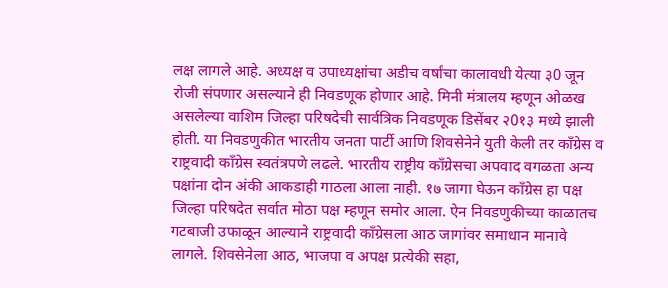लक्ष लागले आहे. अध्यक्ष व उपाध्यक्षांचा अडीच वर्षांचा कालावधी येत्या ३0 जून रोजी संपणार असल्याने ही निवडणूक होणार आहे. मिनी मंत्रालय म्हणून ओळख असलेल्या वाशिम जिल्हा परिषदेची सार्वत्रिक निवडणूक डिसेंबर २0१३ मध्ये झाली होती. या निवडणुकीत भारतीय जनता पार्टी आणि शिवसेनेने युती केली तर काँग्रेस व राष्ट्रवादी काँग्रेस स्वतंत्रपणे लढले. भारतीय राष्ट्रीय काँग्रेसचा अपवाद वगळता अन्य पक्षांना दोन अंकी आकडाही गाठला आला नाही. १७ जागा घेऊन काँग्रेस हा पक्ष जिल्हा परिषदेत सर्वात मोठा पक्ष म्हणून समोर आला. ऐन निवडणुकीच्या काळातच गटबाजी उफाळून आल्याने राष्ट्रवादी काँग्रेसला आठ जागांवर समाधान मानावे लागले. शिवसेनेला आठ, भाजपा व अपक्ष प्रत्येकी सहा,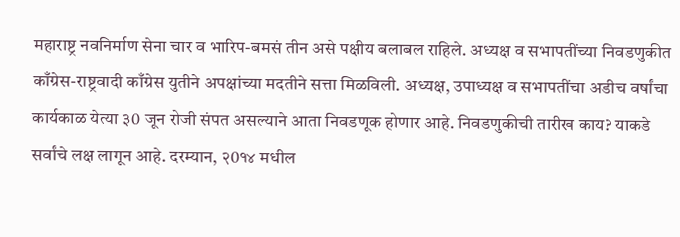महाराष्ट्र नवनिर्माण सेना चार व भारिप-बमसं तीन असे पक्षीय बलाबल राहिले. अध्यक्ष व सभापतींच्या निवडणुकीत काँग्रेस-राष्ट्रवादी काँग्रेस युतीने अपक्षांच्या मदतीने सत्ता मिळविली. अध्यक्ष, उपाध्यक्ष व सभापतींचा अडीच वर्षांचा कार्यकाळ येत्या ३0 जून रोजी संपत असल्याने आता निवडणूक होणार आहे. निवडणुकीची तारीख काय? याकडे सर्वांचे लक्ष लागून आहे. दरम्यान, २0१४ मधील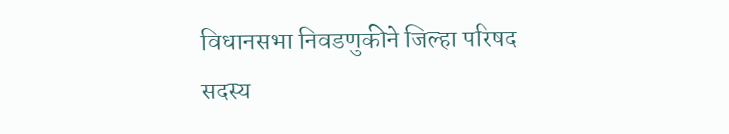विधानसभा निवडणुकीने जिल्हा परिषद सदस्य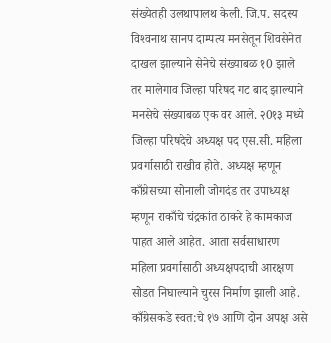संख्येतही उलथापालथ केली. जि.प. सदस्य विश्‍वनाथ सानप दाम्पत्य मनसेतून शिवसेनेत दाखल झाल्याने सेनेचे संख्याबळ १0 झाले तर मालेगाव जिल्हा परिषद गट बाद झाल्याने मनसेचे संख्याबळ एक वर आले. २0१३ मध्ये जिल्हा परिषदेचे अध्यक्ष पद एस.सी. महिला प्रवर्गासाठी राखीव होते. अध्यक्ष म्हणून काँग्रेसच्या सोनाली जोगदंड तर उपाध्यक्ष म्हणून राकाँचे चंद्रकांत ठाकरे हे कामकाज पाहत आले आहेत. आता सर्वसाधारण महिला प्रवर्गासाठी अध्यक्षपदाची आरक्षण सोडत निघाल्याने चुरस निर्माण झाली आहे. काँग्रेसकडे स्वत:चे १७ आणि दोन अपक्ष असे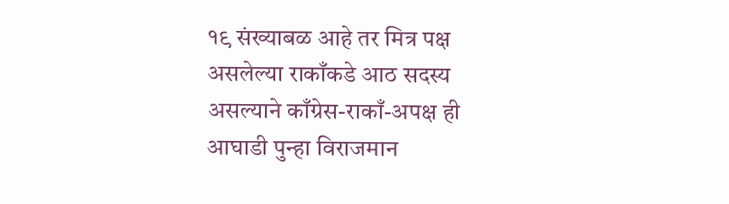१९ संख्याबळ आहे तर मित्र पक्ष असलेल्या राकाँकडे आठ सदस्य असल्याने काँग्रेस-राकाँ-अपक्ष ही आघाडी पुन्हा विराजमान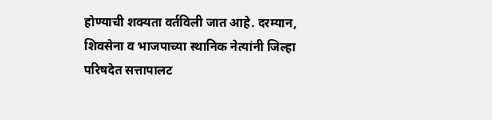होण्याची शक्यता वर्तविली जात आहे. दरम्यान, शिवसेना व भाजपाच्या स्थानिक नेत्यांनी जिल्हा परिषदेत सत्तापालट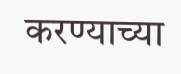करण्याच्या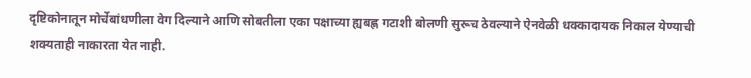दृष्टिकोनातून मोर्चेबांधणीला वेग दिल्याने आणि सोबतीला एका पक्षाच्या ह्यबह्ण गटाशी बोलणी सुरूच ठेवल्याने ऐनवेळी धक्कादायक निकाल येण्याची शक्यताही नाकारता येत नाही.